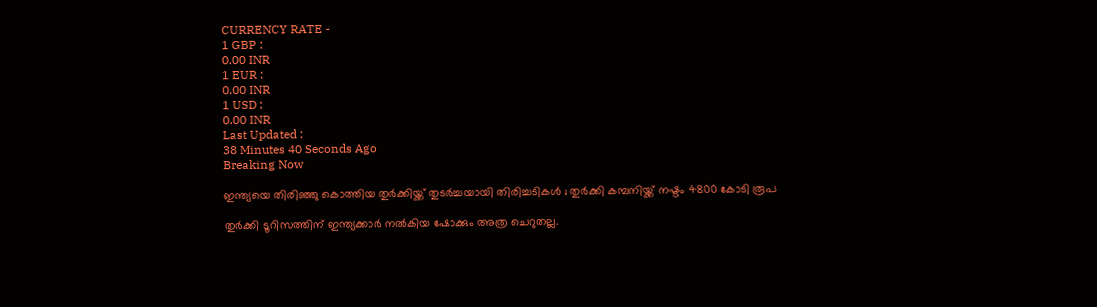CURRENCY RATE -
1 GBP :
0.00 INR
1 EUR :
0.00 INR
1 USD :
0.00 INR
Last Updated :
38 Minutes 40 Seconds Ago
Breaking Now

ഇന്ത്യയെ തിരിഞ്ഞു കൊത്തിയ തുര്‍ക്കിയ്ക്ക് തുടര്‍ച്ചയായി തിരിച്ചടികള്‍ ; തുര്‍ക്കി കമ്പനിയ്ക്ക് നഷ്ടം 4800 കോടി രൂപ

തുര്‍ക്കി ടൂറിസത്തിന് ഇന്ത്യക്കാര്‍ നല്‍കിയ ഷോക്കും അത്ര ചെറുതല്ല.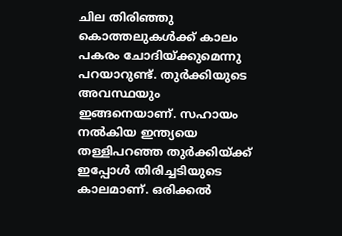ചില തിരിഞ്ഞു കൊത്തലുകള്‍ക്ക് കാലം പകരം ചോദിയ്ക്കുമെന്നു പറയാറുണ്ട്. തുര്‍ക്കിയുടെ അവസ്ഥയും ഇങ്ങനെയാണ്. സഹായം നല്‍കിയ ഇന്ത്യയെ തള്ളിപറഞ്ഞ തുര്‍ക്കിയ്ക്ക് ഇപ്പോള്‍ തിരിച്ചടിയുടെ കാലമാണ്. ഒരിക്കല്‍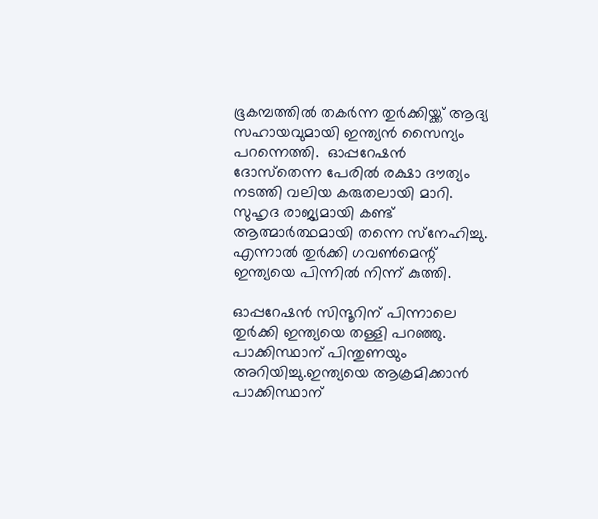ഭൂകമ്പത്തില്‍ തകര്‍ന്ന തുര്‍ക്കിയ്ക്ക് ആദ്യ സഹായവുമായി ഇന്ത്യന്‍ സൈന്യം പറന്നെത്തി.  ഓപ്പറേഷന്‍ ദോസ്‌തെന്ന പേരില്‍ രക്ഷാ ദൗത്യം നടത്തി വലിയ കരുതലായി മാറി. സുഹൃദ രാജ്യമായി കണ്ട്  ആത്മാര്‍ത്ഥമായി തന്നെ സ്‌നേഹിച്ചു. എന്നാല്‍ തുര്‍ക്കി ഗവണ്‍മെന്റ് ഇന്ത്യയെ പിന്നില്‍ നിന്ന് കുത്തി.

ഓപ്പറേഷന്‍ സിന്ദൂറിന് പിന്നാലെ തുര്‍ക്കി ഇന്ത്യയെ തള്ളി പറഞ്ഞു. പാക്കിസ്ഥാന് പിന്തുണയും അറിയിച്ചു.ഇന്ത്യയെ ആക്രമിക്കാന്‍ പാക്കിസ്ഥാന്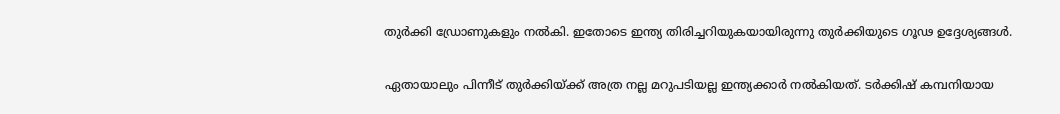തുര്‍ക്കി ഡ്രോണുകളും നല്‍കി. ഇതോടെ ഇന്ത്യ തിരിച്ചറിയുകയായിരുന്നു തുര്‍ക്കിയുടെ ഗൂഢ ഉദ്ദേശ്യങ്ങള്‍.

ഏതായാലും പിന്നീട് തുര്‍ക്കിയ്ക്ക് അത്ര നല്ല മറുപടിയല്ല ഇന്ത്യക്കാര്‍ നല്‍കിയത്. ടര്‍ക്കിഷ് കമ്പനിയായ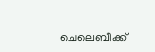ചെലെബീക്ക്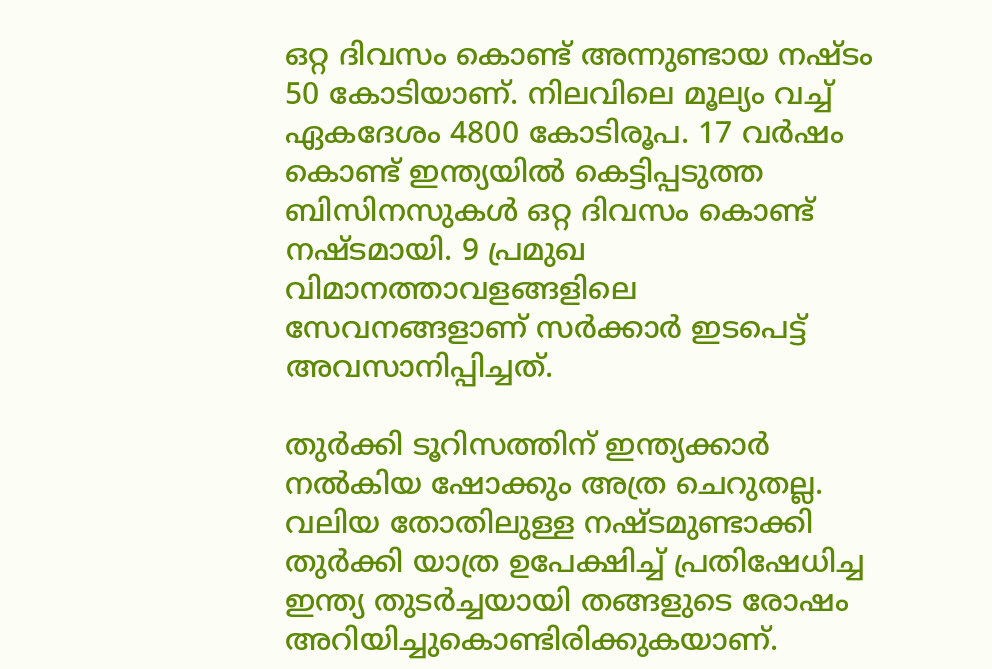ഒറ്റ ദിവസം കൊണ്ട് അന്നുണ്ടായ നഷ്ടം 50 കോടിയാണ്. നിലവിലെ മൂല്യം വച്ച് ഏകദേശം 4800 കോടിരൂപ. 17 വര്‍ഷം കൊണ്ട് ഇന്ത്യയില്‍ കെട്ടിപ്പടുത്ത ബിസിനസുകള്‍ ഒറ്റ ദിവസം കൊണ്ട് നഷ്ടമായി. 9 പ്രമുഖ വിമാനത്താവളങ്ങളിലെ സേവനങ്ങളാണ് സര്‍ക്കാര്‍ ഇടപെട്ട് അവസാനിപ്പിച്ചത്.

തുര്‍ക്കി ടൂറിസത്തിന് ഇന്ത്യക്കാര്‍ നല്‍കിയ ഷോക്കും അത്ര ചെറുതല്ല. വലിയ തോതിലുള്ള നഷ്ടമുണ്ടാക്കി തുര്‍ക്കി യാത്ര ഉപേക്ഷിച്ച് പ്രതിഷേധിച്ച ഇന്ത്യ തുടര്‍ച്ചയായി തങ്ങളുടെ രോഷം അറിയിച്ചുകൊണ്ടിരിക്കുകയാണ്.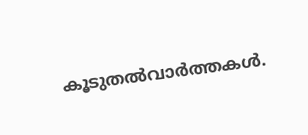കൂടുതല്‍വാര്‍ത്തകള്‍.